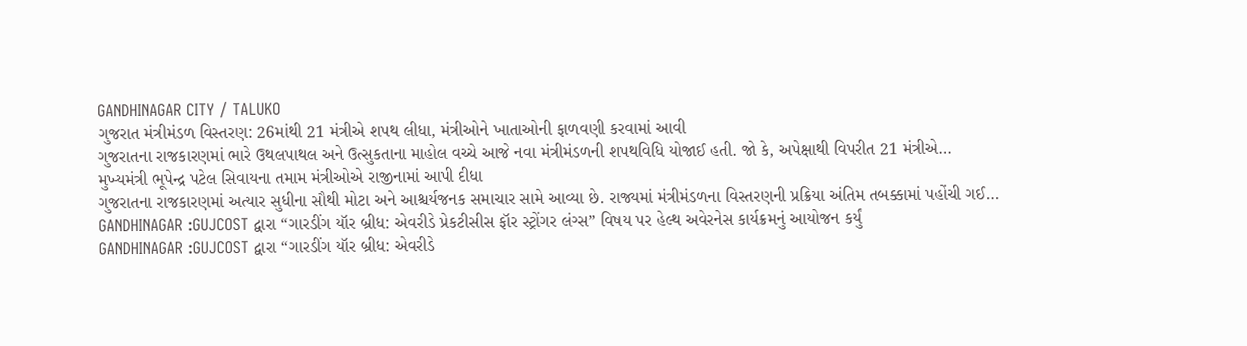GANDHINAGAR CITY / TALUKO
ગુજરાત મંત્રીમંડળ વિસ્તરણ: 26માંથી 21 મંત્રીએ શપથ લીધા, મંત્રીઓને ખાતાઓની ફાળવણી કરવામાં આવી
ગુજરાતના રાજકારણમાં ભારે ઉથલપાથલ અને ઉત્સુકતાના માહોલ વચ્ચે આજે નવા મંત્રીમંડળની શપથવિધિ યોજાઈ હતી. જો કે, અપેક્ષાથી વિપરીત 21 મંત્રીએ…
મુખ્યમંત્રી ભૂપેન્દ્ર પટેલ સિવાયના તમામ મંત્રીઓએ રાજીનામાં આપી દીધા
ગુજરાતના રાજકારણમાં અત્યાર સુધીના સૌથી મોટા અને આશ્ચર્યજનક સમાચાર સામે આવ્યા છે. રાજ્યમાં મંત્રીમંડળના વિસ્તરણની પ્રક્રિયા અંતિમ તબક્કામાં પહોંચી ગઈ…
GANDHINAGAR :GUJCOST દ્વારા “ગારડીંગ યૉર બ્રીધ: એવરીડે પ્રેકટીસીસ ફૉર સ્ટ્રોંગર લંગ્સ” વિષય પર હેલ્થ અવેરનેસ કાર્યક્રમનું આયોજન કર્યું
GANDHINAGAR :GUJCOST દ્વારા “ગારડીંગ યૉર બ્રીધ: એવરીડે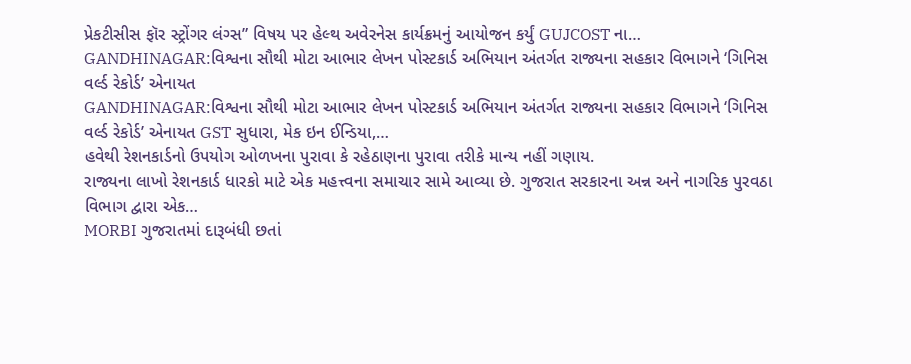પ્રેકટીસીસ ફૉર સ્ટ્રોંગર લંગ્સ” વિષય પર હેલ્થ અવેરનેસ કાર્યક્રમનું આયોજન કર્યું GUJCOST ના…
GANDHINAGAR:વિશ્વના સૌથી મોટા આભાર લેખન પોસ્ટકાર્ડ અભિયાન અંતર્ગત રાજ્યના સહકાર વિભાગને ‘ગિનિસ વર્લ્ડ રેકોર્ડ’ એનાયત
GANDHINAGAR:વિશ્વના સૌથી મોટા આભાર લેખન પોસ્ટકાર્ડ અભિયાન અંતર્ગત રાજ્યના સહકાર વિભાગને ‘ગિનિસ વર્લ્ડ રેકોર્ડ’ એનાયત GST સુધારા, મેક ઇન ઈન્ડિયા,…
હવેથી રેશનકાર્ડનો ઉપયોગ ઓળખના પુરાવા કે રહેઠાણના પુરાવા તરીકે માન્ય નહીં ગણાય.
રાજ્યના લાખો રેશનકાર્ડ ધારકો માટે એક મહત્ત્વના સમાચાર સામે આવ્યા છે. ગુજરાત સરકારના અન્ન અને નાગરિક પુરવઠા વિભાગ દ્વારા એક…
MORBI ગુજરાતમાં દારૂબંધી છતાં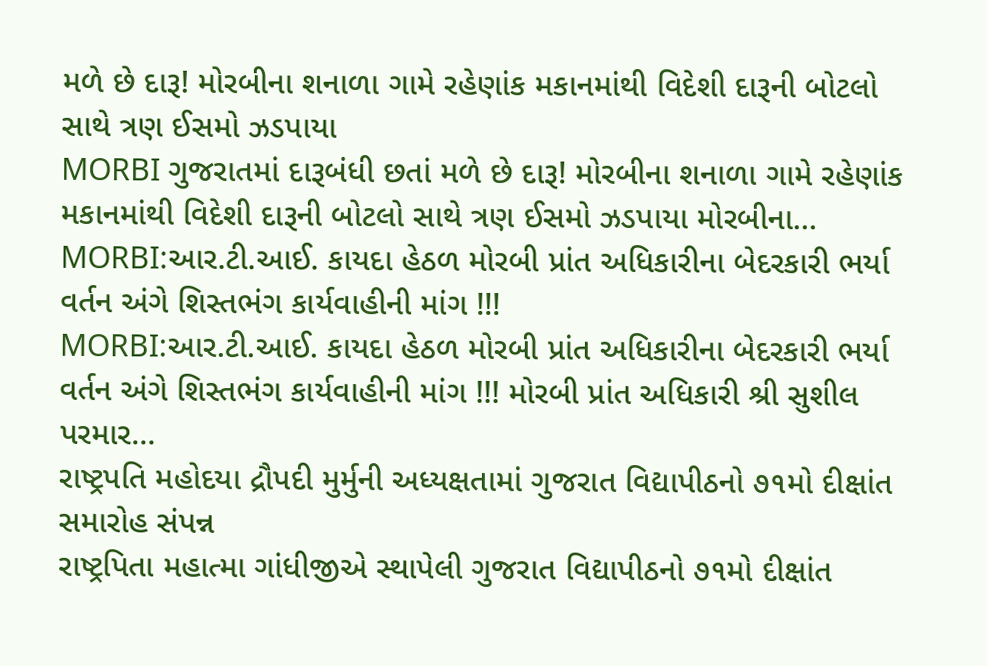મળે છે દારૂ! મોરબીના શનાળા ગામે રહેણાંક મકાનમાંથી વિદેશી દારૂની બોટલો સાથે ત્રણ ઈસમો ઝડપાયા
MORBI ગુજરાતમાં દારૂબંધી છતાં મળે છે દારૂ! મોરબીના શનાળા ગામે રહેણાંક મકાનમાંથી વિદેશી દારૂની બોટલો સાથે ત્રણ ઈસમો ઝડપાયા મોરબીના…
MORBI:આર.ટી.આઈ. કાયદા હેઠળ મોરબી પ્રાંત અધિકારીના બેદરકારી ભર્યા વર્તન અંગે શિસ્તભંગ કાર્યવાહીની માંગ !!!
MORBI:આર.ટી.આઈ. કાયદા હેઠળ મોરબી પ્રાંત અધિકારીના બેદરકારી ભર્યા વર્તન અંગે શિસ્તભંગ કાર્યવાહીની માંગ !!! મોરબી પ્રાંત અધિકારી શ્રી સુશીલ પરમાર…
રાષ્ટ્રપતિ મહોદયા દ્રૌપદી મુર્મુની અધ્યક્ષતામાં ગુજરાત વિદ્યાપીઠનો ૭૧મો દીક્ષાંત સમારોહ સંપન્ન
રાષ્ટ્રપિતા મહાત્મા ગાંધીજીએ સ્થાપેલી ગુજરાત વિદ્યાપીઠનો ૭૧મો દીક્ષાંત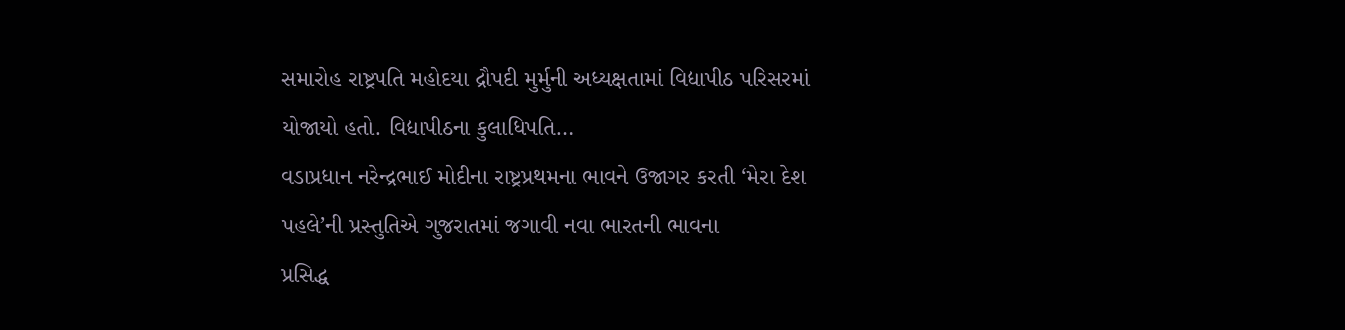સમારોહ રાષ્ટ્રપતિ મહોદયા દ્રૌપદી મુર્મુની અધ્યક્ષતામાં વિદ્યાપીઠ પરિસરમાં યોજાયો હતો. વિદ્યાપીઠના કુલાધિપતિ…
વડાપ્રધાન નરેન્દ્રભાઈ મોદીના રાષ્ટ્રપ્રથમના ભાવને ઉજાગર કરતી ‘મેરા દેશ પહલે’ની પ્રસ્તુતિએ ગુજરાતમાં જગાવી નવા ભારતની ભાવના
પ્રસિદ્ધ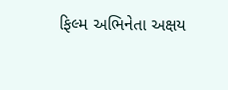ફિલ્મ અભિનેતા અક્ષય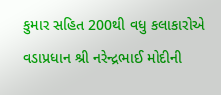કુમાર સહિત 200થી વધુ કલાકારોએ વડાપ્રધાન શ્રી નરેન્દ્રભાઈ મોદીની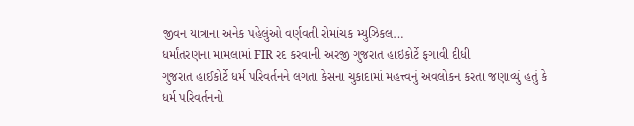જીવન યાત્રાના અનેક પહેલુંઓ વર્ણવતી રોમાંચક મ્યુઝિકલ…
ધર્માંતરણના મામલામાં FIR રદ કરવાની અરજી ગુજરાત હાઇકોર્ટે ફગાવી દીધી
ગુજરાત હાઈકોર્ટે ધર્મ પરિવર્તનને લગતા કેસના ચુકાદામાં મહત્ત્વનું અવલોકન કરતા જણાવ્યું હતું કે ધર્મ પરિવર્તનનો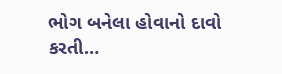ભોગ બનેલા હોવાનો દાવો કરતી…